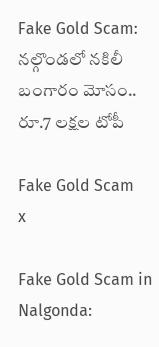Fake Gold Scam: నల్గొండలో నకిలీ బంగారం మోసం.. రూ.7 లక్షల టోపీ

Fake Gold Scam
x

Fake Gold Scam in Nalgonda: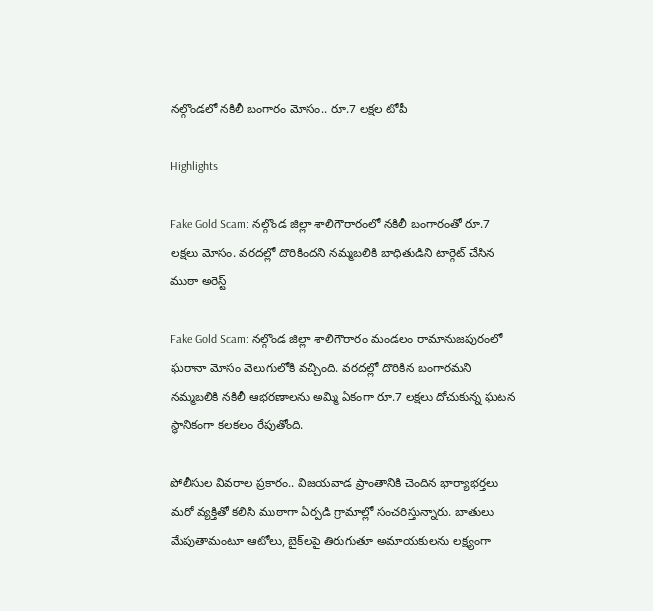నల్గొండలో నకిలీ బంగారం మోసం.. రూ.7 లక్షల టోపీ

Highlights

Fake Gold Scam: నల్గొండ జిల్లా శాలిగౌరారంలో నకిలీ బంగారంతో రూ.7 లక్షలు మోసం. వరదల్లో దొరికిందని నమ్మబలికి బాధితుడిని టార్గెట్ చేసిన ముఠా అరెస్ట్

Fake Gold Scam: నల్గొండ జిల్లా శాలిగౌరారం మండలం రామానుజపురంలో ఘరానా మోసం వెలుగులోకి వచ్చింది. వరదల్లో దొరికిన బంగారమని నమ్మబలికి నకిలీ ఆభరణాలను అమ్మి ఏకంగా రూ.7 లక్షలు దోచుకున్న ఘటన స్థానికంగా కలకలం రేపుతోంది.

పోలీసుల వివరాల ప్రకారం.. విజయవాడ ప్రాంతానికి చెందిన భార్యాభర్తలు మరో వ్యక్తితో కలిసి ముఠాగా ఏర్పడి గ్రామాల్లో సంచరిస్తున్నారు. బాతులు మేపుతామంటూ ఆటోలు, బైక్‌లపై తిరుగుతూ అమాయకులను లక్ష్యంగా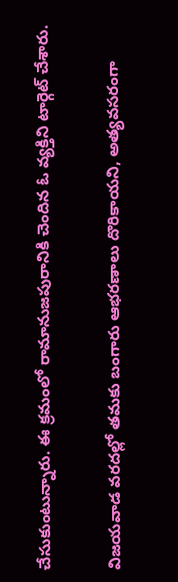చేసుకుంటున్నారు. ఈ క్రమంలో రామానుజపురానికి చెందిన ఓ వ్యక్తిని టార్గెట్ చేశారు.

విజయవాడ వరదల్లో తమకు బంగారు ఆభరణాలు దొరికాయని, అత్యవసరంగా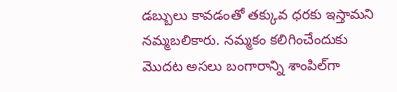డబ్బులు కావడంతో తక్కువ ధరకు ఇస్తామని నమ్మబలికారు. నమ్మకం కలిగించేందుకు మొదట అసలు బంగారాన్ని శాంపిల్‌గా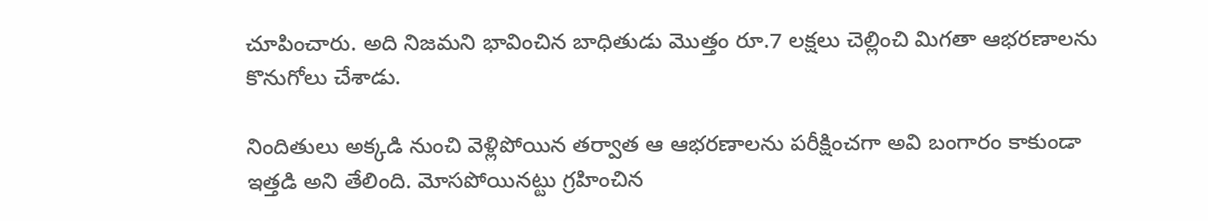చూపించారు. అది నిజమని భావించిన బాధితుడు మొత్తం రూ.7 లక్షలు చెల్లించి మిగతా ఆభరణాలను కొనుగోలు చేశాడు.

నిందితులు అక్కడి నుంచి వెళ్లిపోయిన తర్వాత ఆ ఆభరణాలను పరీక్షించగా అవి బంగారం కాకుండా ఇత్తడి అని తేలింది. మోసపోయినట్టు గ్రహించిన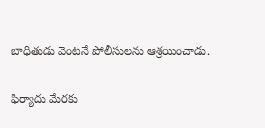బాధితుడు వెంటనే పోలీసులను ఆశ్రయించాడు.

ఫిర్యాదు మేరకు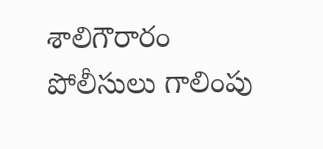శాలిగౌరారం పోలీసులు గాలింపు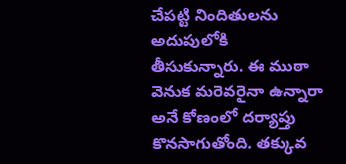చేపట్టి నిందితులను అదుపులోకి తీసుకున్నారు. ఈ ముఠా వెనుక మరెవరైనా ఉన్నారా అనే కోణంలో దర్యాప్తు కొనసాగుతోంది. తక్కువ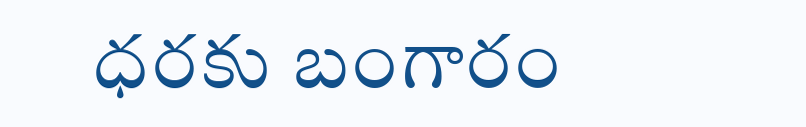ధరకు బంగారం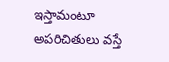ఇస్తామంటూ అపరిచితులు వస్తే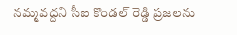నమ్మవద్దని సీఐ కొండల్ రెడ్డి ప్రజలను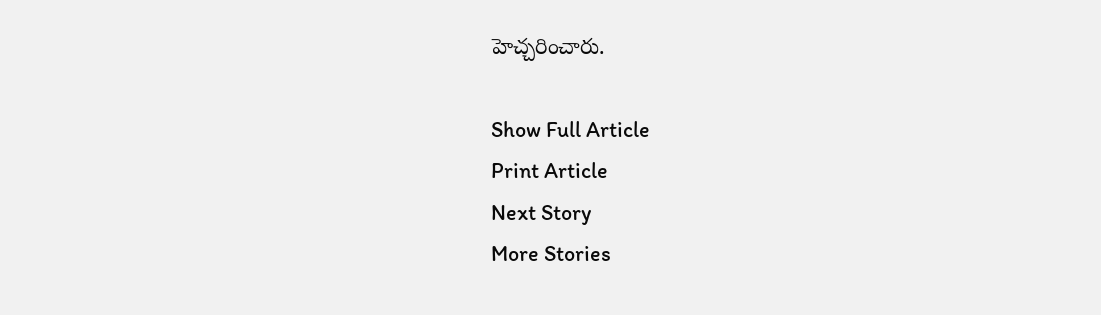హెచ్చరించారు.

Show Full Article
Print Article
Next Story
More Stories